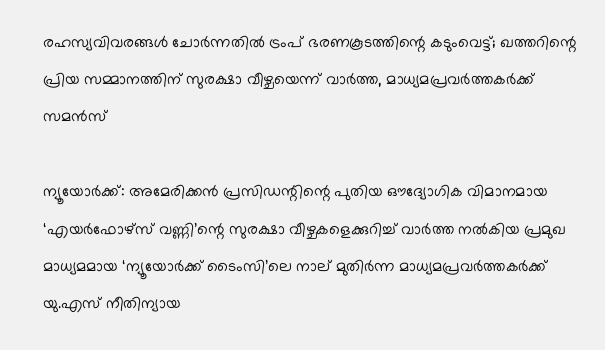രഹസ്യവിവരങ്ങൾ ചോർന്നതിൽ ട്രംപ് ഭരണകൂടത്തിന്റെ കടുംവെട്ട്; ഖത്തറിന്റെ പ്രിയ സമ്മാനത്തിന് സുരക്ഷാ വീഴ്ചയെന്ന് വാ‌‌ർത്ത, മാധ്യമപ്രവർത്തകർക്ക് സമൻസ്

ന്യൂയോർക്ക്: അമേരിക്കൻ പ്രസിഡന്റിന്റെ പുതിയ ഔദ്യോഗിക വിമാനമായ ‘എയർഫോഴ്സ് വണ്ണി’ന്റെ സുരക്ഷാ വീഴ്ചകളെക്കുറിച്ച് വാർത്ത നൽകിയ പ്രമുഖ മാധ്യമമായ ‘ന്യൂയോർക്ക് ടൈംസി’ലെ നാല് മുതിർന്ന മാധ്യമപ്രവർത്തകർക്ക് യു.എസ് നീതിന്യായ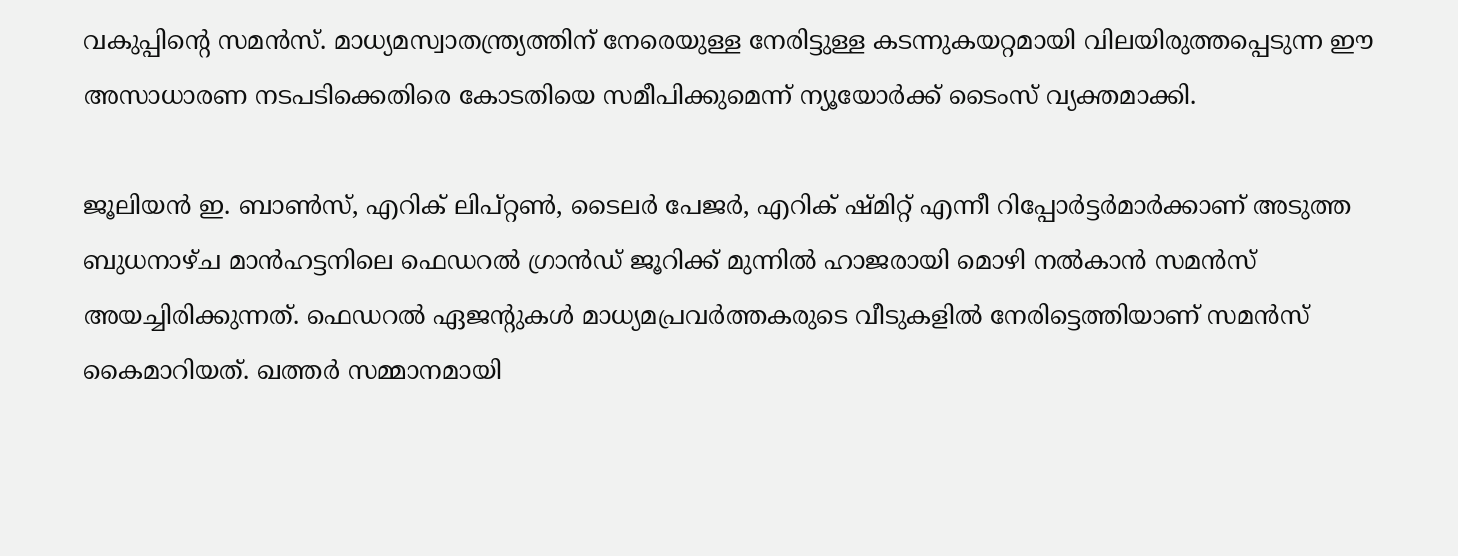വകുപ്പിന്റെ സമൻസ്. മാധ്യമസ്വാതന്ത്ര്യത്തിന് നേരെയുള്ള നേരിട്ടുള്ള കടന്നുകയറ്റമായി വിലയിരുത്തപ്പെടുന്ന ഈ അസാധാരണ നടപടിക്കെതിരെ കോടതിയെ സമീപിക്കുമെന്ന് ന്യൂയോർക്ക് ടൈംസ് വ്യക്തമാക്കി.

ജൂലിയൻ ഇ. ബാൺസ്, എറിക് ലിപ്റ്റൺ, ടൈലർ പേജർ, എറിക് ഷ്മിറ്റ് എന്നീ റിപ്പോർട്ടർമാർക്കാണ് അടുത്ത ബുധനാഴ്ച മാൻഹട്ടനിലെ ഫെഡറൽ ഗ്രാൻഡ് ജൂറിക്ക് മുന്നിൽ ഹാജരായി മൊഴി നൽകാൻ സമൻസ് അയച്ചിരിക്കുന്നത്. ഫെഡറൽ ഏജന്റുകൾ മാധ്യമപ്രവർത്തകരുടെ വീടുകളിൽ നേരിട്ടെത്തിയാണ് സമൻസ് കൈമാറിയത്. ഖത്തർ സമ്മാനമായി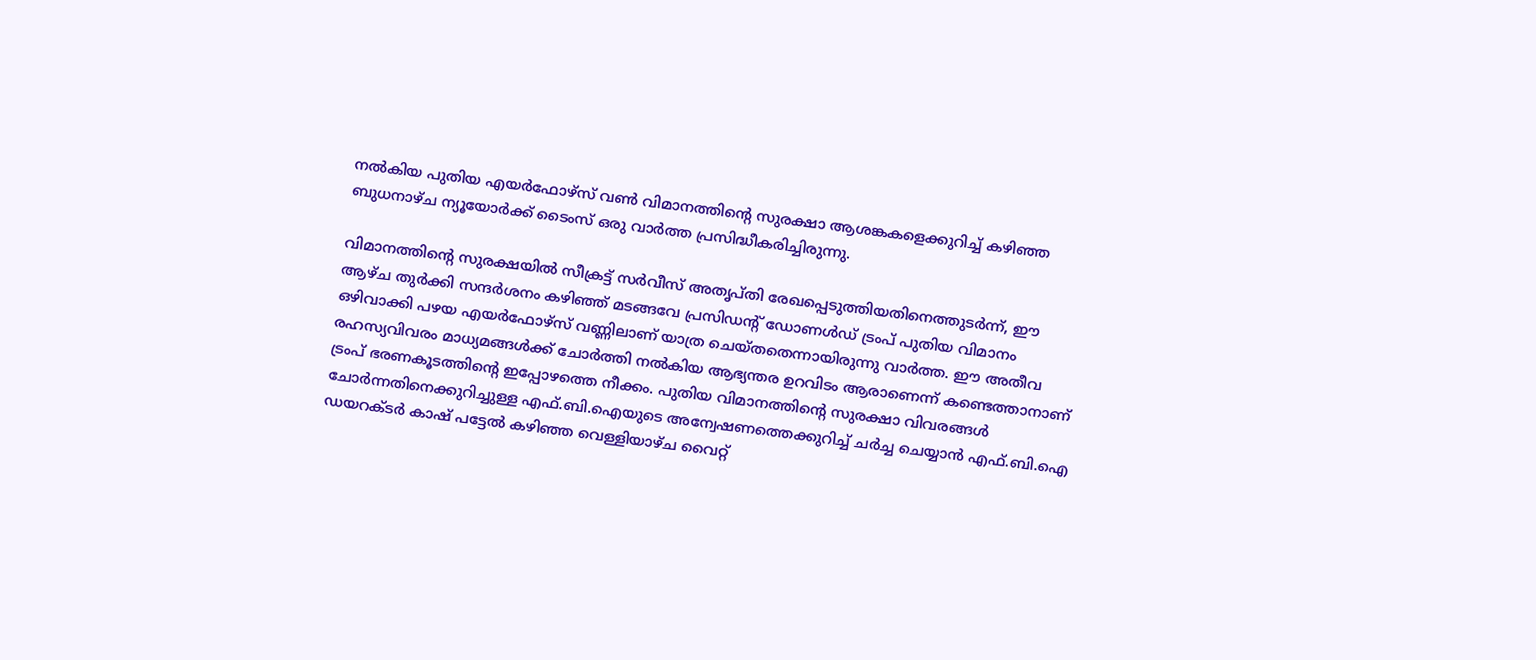നൽകിയ പുതിയ എയർഫോഴ്സ് വൺ വിമാനത്തിന്റെ സുരക്ഷാ ആശങ്കകളെക്കുറിച്ച് കഴിഞ്ഞ ബുധനാഴ്ച ന്യൂയോർക്ക് ടൈംസ് ഒരു വാർത്ത പ്രസിദ്ധീകരിച്ചിരുന്നു.

വിമാനത്തിന്റെ സുരക്ഷയിൽ സീക്രട്ട് സർവീസ് അതൃപ്തി രേഖപ്പെടുത്തിയതിനെത്തുടർന്ന്, ഈ ആഴ്ച തുർക്കി സന്ദർശനം കഴിഞ്ഞ് മടങ്ങവേ പ്രസിഡന്റ് ഡോണൾഡ് ട്രംപ് പുതിയ വിമാനം ഒഴിവാക്കി പഴയ എയർഫോഴ്സ് വണ്ണിലാണ് യാത്ര ചെയ്തതെന്നായിരുന്നു വാർത്ത. ഈ അതീവ രഹസ്യവിവരം മാധ്യമങ്ങൾക്ക് ചോർത്തി നൽകിയ ആഭ്യന്തര ഉറവിടം ആരാണെന്ന് കണ്ടെത്താനാണ് ട്രംപ് ഭരണകൂടത്തിന്റെ ഇപ്പോഴത്തെ നീക്കം. പുതിയ വിമാനത്തിന്റെ സുരക്ഷാ വിവരങ്ങൾ ചോർന്നതിനെക്കുറിച്ചുള്ള എഫ്.ബി.ഐയുടെ അന്വേഷണത്തെക്കുറിച്ച് ചർച്ച ചെയ്യാൻ എഫ്.ബി.ഐ ഡയറക്ടർ കാഷ് പട്ടേൽ കഴിഞ്ഞ വെള്ളിയാഴ്ച വൈറ്റ്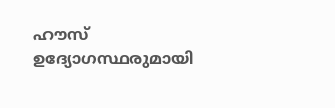ഹൗസ് ഉദ്യോഗസ്ഥരുമായി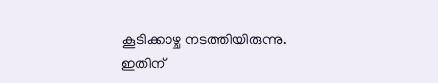കൂടിക്കാഴ്ച നടത്തിയിരുന്നു. ഇതിന്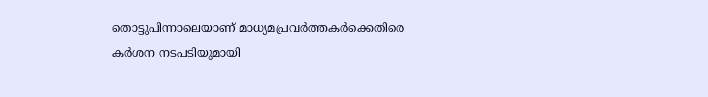തൊട്ടുപിന്നാലെയാണ് മാധ്യമപ്രവർത്തകർക്കെതിരെ കർശന നടപടിയുമായി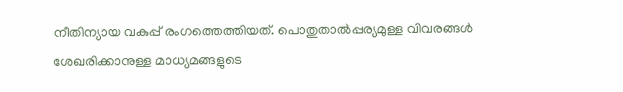നീതിന്യായ വകുപ്പ് രംഗത്തെത്തിയത്. പൊതുതാൽപ്പര്യമുള്ള വിവരങ്ങൾ ശേഖരിക്കാനുള്ള മാധ്യമങ്ങളുടെ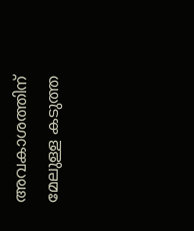അവകാശത്തിന് മേലുള്ള കടുത്ത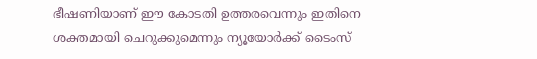ഭീഷണിയാണ് ഈ കോടതി ഉത്തരവെന്നും ഇതിനെ ശക്തമായി ചെറുക്കുമെന്നും ന്യൂയോർക്ക് ടൈംസ്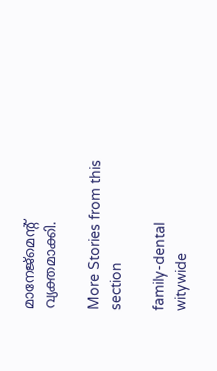മാനേജ്‌മെന്റ് വ്യക്തമാക്കി.

More Stories from this section

family-dental
witywide